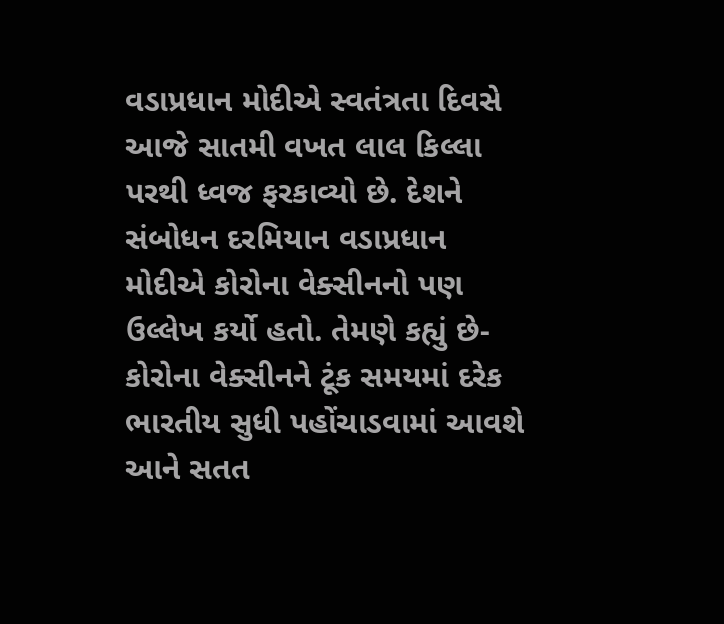વડાપ્રધાન મોદીએ સ્વતંત્રતા દિવસે આજે સાતમી વખત લાલ કિલ્લા પરથી ધ્વજ ફરકાવ્યો છે. દેશને સંબોધન દરમિયાન વડાપ્રધાન મોદીએ કોરોના વેક્સીનનો પણ ઉલ્લેખ કર્યો હતો. તેમણે કહ્યું છે- કોરોના વેક્સીનને ટૂંક સમયમાં દરેક ભારતીય સુધી પહોંચાડવામાં આવશે
આને સતત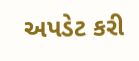અપડેટ કરી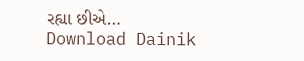રહ્યા છીએ…
Download Dainik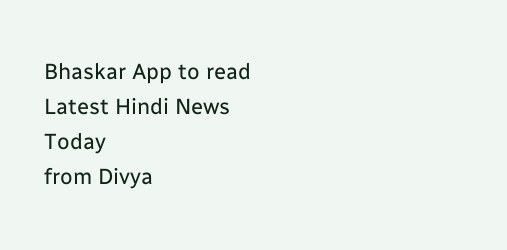Bhaskar App to read Latest Hindi News Today
from Divya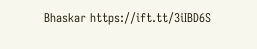Bhaskar https://ift.tt/3iIBD6S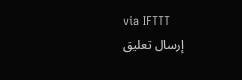via IFTTT
إرسال تعليق